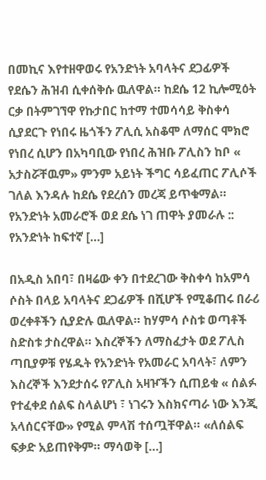በመኪና እየተዘዋወሩ የአንድነት አባላትና ደጋፊዎች የደሴን ሕዝብ ሲቀሰቅሱ ዉለዋል። ከደሴ 12 ኪሎሚዕት ርቃ በትምገኘዋ የኩታበር ከተማ ተመሳሳይ ቅስቀሳ ሲያደርጉ የነበሩ ዜጎችን ፖሊሲ አስቆሞ ለማሰር ሞክሮ የነበረ ሲሆን በአካባቢው የነበረ ሕዝቡ ፖሊስን ከቦ « አታስሯቸዉም» ምንም አይነት ችግር ሳይፈጠር ፖሊሶች ገለል እንዳሉ ከደሴ የደረሰን መረጃ ይጥቁማል። የአንድነት አመራሮች ወደ ደሴ ነገ ጠዋት ያመራሉ :: የአንድነት ከፍተኛ […]

በአዲስ አበባ፣ በዛሬው ቀን በተደረገው ቅስቀሳ ከአምሳ ሶስት በላይ አባላትና ደጋፊዎች በሺሆች የሚቆጠሩ በራሪ ወረቀቶችን ሲያድሉ ዉለዋል። ከሃምሳ ሶስቱ ወጣቶች ስድስቱ ታስረዋል። እስረኞችን ለማስፈታት ወደ ፖሊስ ጣቢያዎቹ የሄዱት የአንድነት የአመራር አባላት፣ ለምን እስረኞች እንደታሰሩ የፖሊስ አዛዦችን ሲጠይቁ « ሰልፉ የተፈቀደ ሰልፍ ስላልሆነ ፣ ነገሩን እስክናጣራ ነው እንጂ አላሰርናቸው» የሚል ምላሽ ተሰጧቸዋል። «ለሰልፍ ፍቃድ አይጠየቅም። ማሳወቅ […]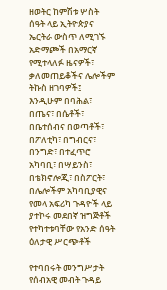ዘወትር ከምሽቱ ሦስት ሰዓት ላይ ኢትዮጵያና ኤርትራ ውስጥ ለሚገኙ አድማጮች በአማርኛ የሚተላለፉ ዜናዎች፣ ቃለመጠይቆችና ሌሎችም ትኩስ ዘገባዎች፤ እንዲሁም በባሕል፣ በጤና፣ በሴቶች፣ በቤተሰብና በወጣቶች፣ በፖለቲካ፣ በግብርና፣ በንግድ፣ በተፈጥሮ አካባቢ፣ በሣይንስ፣ በቴክኖሎጂ፣ በስፖርት፣ በሌሎችም አካባቢያዊና የመላ አፍሪካ ጉዳዮች ላይ ያተኮሩ መደበኛ ዝግጅቶች የተካተቱባቸው የአንድ ሰዓት ዕለታዊ ሥርጭቶች

የተባበሩት መንግሥታት የሰብአዊ መብት ጉዳይ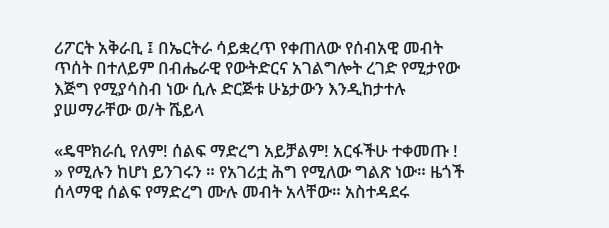ሪፖርት አቅራቢ ፤ በኤርትራ ሳይቋረጥ የቀጠለው የሰብአዊ መብት ጥሰት በተለይም በብሔራዊ የውትድርና አገልግሎት ረገድ የሚታየው እጅግ የሚያሳስብ ነው ሲሉ ድርጅቱ ሁኔታውን እንዲከታተሉ ያሠማራቸው ወ/ት ሼይላ

«ዴሞክራሲ የለም! ሰልፍ ማድረግ አይቻልም! አርፋችሁ ተቀመጡ ! » የሚሉን ከሆነ ይንገሩን ። የአገሪቷ ሕግ የሚለው ግልጽ ነው። ዜጎች ሰላማዊ ሰልፍ የማድረግ ሙሉ መብት አላቸው። አስተዳደሩ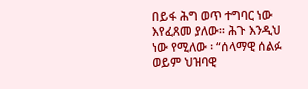በይፋ ሕግ ወጥ ተግባር ነው እየፈጸመ ያለው። ሕጉ እንዲህ ነው የሚለው ፡ “ሰላማዊ ሰልፉ ወይም ህዝባዊ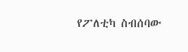የፖለቲካ ስብሰባው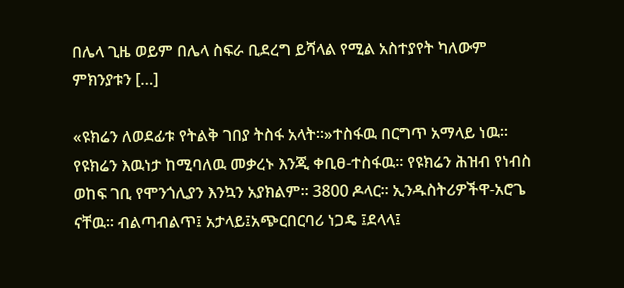በሌላ ጊዜ ወይም በሌላ ስፍራ ቢደረግ ይሻላል የሚል አስተያየት ካለውም ምክንያቱን […]

«ዩክሬን ለወደፊቱ የትልቅ ገበያ ትስፋ አላት።»ተስፋዉ በርግጥ አማላይ ነዉ። የዩክሬን እዉነታ ከሚባለዉ መቃረኑ እንጂ ቀቢፀ-ተስፋዉ። የዩክሬን ሕዝብ የነብስ ወከፍ ገቢ የሞንጎሊያን እንኳን አያክልም። 3800 ዶላር። ኢንዱስትሪዎችዋ-አሮጌ ናቸዉ። ብልጣብልጥ፤ አታላይ፤አጭርበርባሪ ነጋዴ ፤ደላላ፤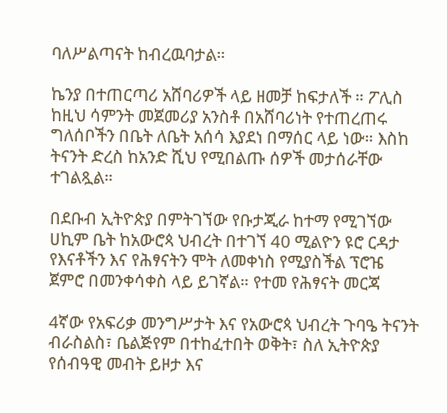ባለሥልጣናት ከብረዉባታል።

ኬንያ በተጠርጣሪ አሸባሪዎች ላይ ዘመቻ ከፍታለች ። ፖሊስ ከዚህ ሳምንት መጀመሪያ አንስቶ በአሸባሪነት የተጠረጠሩ ግለሰቦችን በቤት ለቤት አሰሳ እያደነ በማሰር ላይ ነው። እስከ ትናንት ድረስ ከአንድ ሺህ የሚበልጡ ሰዎች መታሰራቸው ተገልጿል።

በደቡብ ኢትዮጵያ በምትገኘው የቡታጂራ ከተማ የሚገኘው ሀኪም ቤት ከአውሮጳ ህብረት በተገኘ 40 ሚልዮን ዩሮ ርዳታ የእናቶችን እና የሕፃናትን ሞት ለመቀነስ የሚያስችል ፕሮዤ ጀምሮ በመንቀሳቀስ ላይ ይገኛል። የተመ የሕፃናት መርጃ

4ኛው የአፍሪቃ መንግሥታት እና የአውሮጳ ህብረት ጉባዔ ትናንት ብራስልስ፣ ቤልጅየም በተከፈተበት ወቅት፣ ስለ ኢትዮጵያ የሰብዓዊ መብት ይዞታ እና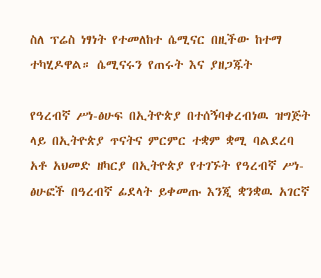ስለ ፕሬስ ነፃነት የተመለከተ ሴሚናር በዚችው ከተማ ተካሂዶዋል። ሴሚናሩን የጠሩት እና ያዘጋጁት

የዓረብኛ ሥነ-ፅሁፍ በኢትዮጵያ በተሰኝባቀረብነዉ ዝግጅት ላይ በኢትዮጵያ ጥናትና ምርምር ተቋም ቋሚ ባልደረባ አቶ አህመድ ዘካርያ በኢትዮጵያ የተገኙት የዓረብኛ ሥነ-ፅሁፎች በዓረብኛ ፊደላት ይቀመጡ እንጂ ቋንቋዉ አገርኛ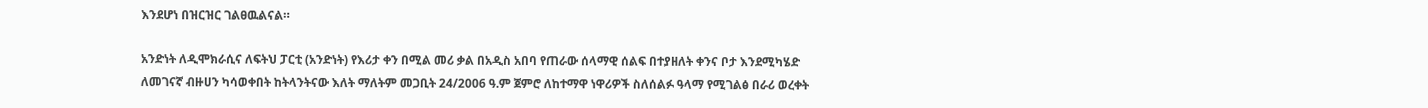እንደሆነ በዝርዝር ገልፀዉልናል።

አንድነት ለዲሞክራሲና ለፍትህ ፓርቲ (አንድነት) የእሪታ ቀን በሚል መሪ ቃል በአዲስ አበባ የጠራው ሰላማዊ ሰልፍ በተያዘለት ቀንና ቦታ እንደሚካሄድ ለመገናኛ ብዙሀን ካሳወቀበት ከትላንትናው እለት ማለትም መጋቢት 24/2006 ዓ.ም ጀምሮ ለከተማዋ ነዋሪዎች ስለሰልፉ ዓላማ የሚገልፅ በራሪ ወረቀት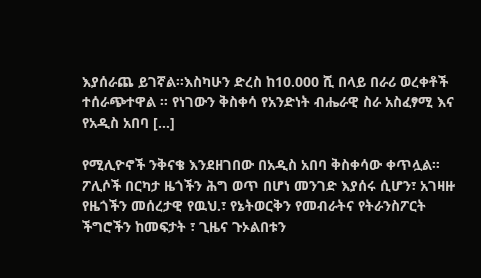እያሰራጨ ይገኛል፡፡እስካሁን ድረስ ከ10.000 ሺ በላይ በራሪ ወረቀቶች ተሰራጭተዋል ፡፡ የነገውን ቅስቀሳ የአንድነት ብሔራዊ ስራ አስፈፃሚ እና የአዲስ አበባ […]

የሚሊዮኖች ንቅናቄ እንደዘገበው በአዲስ አበባ ቅስቀሳው ቀጥሏል። ፖሊሶች በርካታ ዜጎችን ሕግ ወጥ በሆነ መንገድ እያሰሩ ሲሆን፣ አገዛዙ የዜጎችን መሰረታዊ የዉህ.፣ የኔትወርቅን የመብራትና የትራንስፖርት ችግሮችን ከመፍታት ፣ ጊዜና ጉኦልበቱን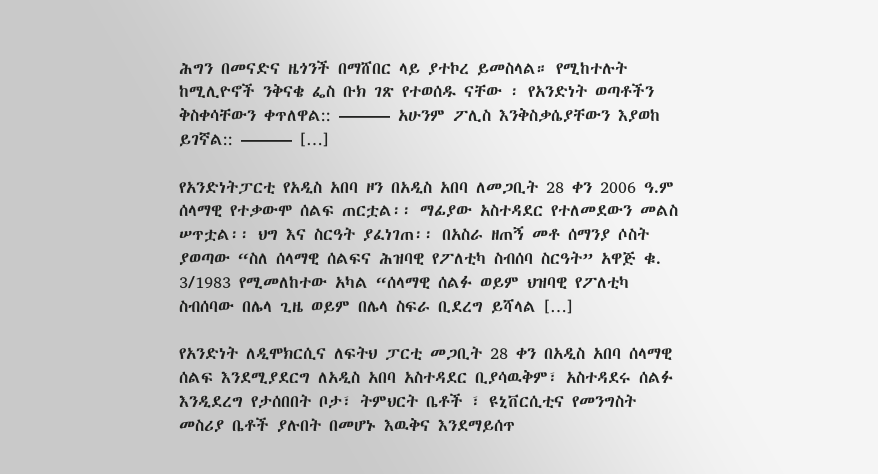ሕግን በመናድና ዜጎንች በማሸበር ላይ ያተኮረ ይመስላል። የሚከተሉት ከሚሊዮኖች ንቅናቄ ፌስ ቡክ ገጽ የተወሰዱ ናቸው ፡ የአንድነት ወጣቶችን ቅስቀሳቸውን ቀጥለዋል:: ——— አሁንም ፖሊስ እንቅስቃሴያቸውን እያወከ ይገኛል:: ——— […]

የአንድነትፓርቲ የአዲስ አበባ ዞን በአዲስ አበባ ለመጋቢት 28 ቀን 2006 ዓ.ም ሰላማዊ የተቃውሞ ሰልፍ ጠርቷል፡፡ ማፊያው አስተዳደር የተለመደውን መልስ ሠጥቷል፡፡ ህግ እና ስርዓት ያፈነገጠ፡፡ በአስራ ዘጠኝ መቶ ሰማንያ ሶስት ያወጣው “ስለ ሰላማዊ ሰልፍና ሕዝባዊ የፖለቲካ ስብሰባ ስርዓት” አዋጅ ቁ. 3/1983 የሚመለከተው አካል “ሰላማዊ ሰልፉ ወይም ህዝባዊ የፖለቲካ ስብሰባው በሌላ ጊዜ ወይም በሌላ ስፍራ ቢደረግ ይሻላል […]

የአንድነት ለዲሞክርሲና ለፍትህ ፓርቲ መጋቢት 28 ቀን በአዲስ አበባ ሰላማዊ ሰልፍ እንደሚያደርግ ለአዲስ አበባ አስተዳደር ቢያሳዉቅም፣ አስተዳደሩ ሰልፉ እንዲደረግ የታሰበበት ቦታ፣ ትምህርት ቤቶች ፣ ዩኒቨርሲቲና የመንግስት መስሪያ ቤቶች ያሉበት በመሆኑ እዉቅና እንደማይሰጥ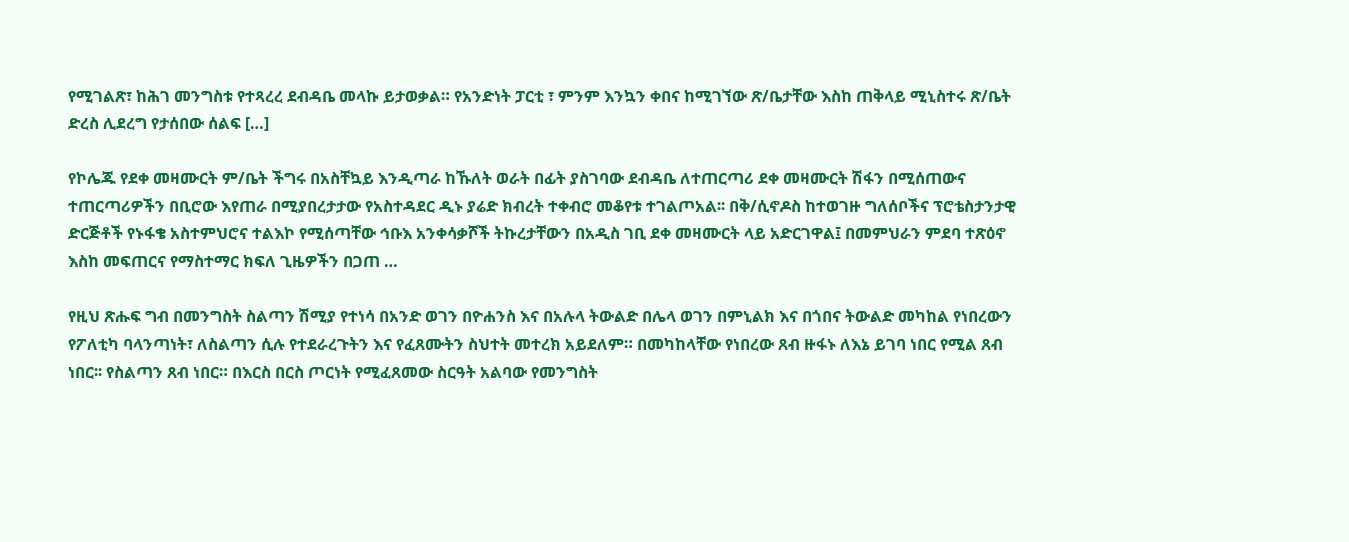የሚገልጽ፣ ከሕገ መንግስቱ የተጻረረ ደብዳቤ መላኩ ይታወቃል። የአንድነት ፓርቲ ፣ ምንም እንኳን ቀበና ከሚገኘው ጽ/ቤታቸው እስከ ጠቅላይ ሚኒስተሩ ጽ/ቤት ድረስ ሊደረግ የታሰበው ሰልፍ […]

የኮሌጁ የደቀ መዛሙርት ም/ቤት ችግሩ በአስቸኳይ እንዲጣራ ከኹለት ወራት በፊት ያስገባው ደብዳቤ ለተጠርጣሪ ደቀ መዛሙርት ሽፋን በሚሰጠውና ተጠርጣሪዎችን በቢሮው እየጠራ በሚያበረታታው የአስተዳደር ዲኑ ያሬድ ክብረት ተቀብሮ መቆየቱ ተገልጦአል፡፡ በቅ/ሲኖዶስ ከተወገዙ ግለሰቦችና ፕሮቴስታንታዊ ድርጅቶች የኑፋቄ አስተምህሮና ተልእኮ የሚሰጣቸው ኅቡእ አንቀሳቃሾች ትኩረታቸውን በአዲስ ገቢ ደቀ መዛሙርት ላይ አድርገዋል፤ በመምህራን ምደባ ተጽዕኖ እስከ መፍጠርና የማስተማር ክፍለ ጊዜዎችን በጋጠ …

የዚህ ጽሑፍ ግብ በመንግስት ስልጣን ሽሚያ የተነሳ በአንድ ወገን በዮሐንስ እና በአሉላ ትውልድ በሌላ ወገን በምኒልክ እና በጎበና ትውልድ መካከል የነበረውን የፖለቲካ ባላንጣነት፣ ለስልጣን ሲሉ የተደራረጉትን እና የፈጸሙትን ስህተት መተረክ አይደለም። በመካከላቸው የነበረው ጸብ ዙፋኑ ለእኔ ይገባ ነበር የሚል ጸብ ነበር፡፡ የስልጣን ጸብ ነበር። በእርስ በርስ ጦርነት የሚፈጸመው ስርዓት አልባው የመንግስት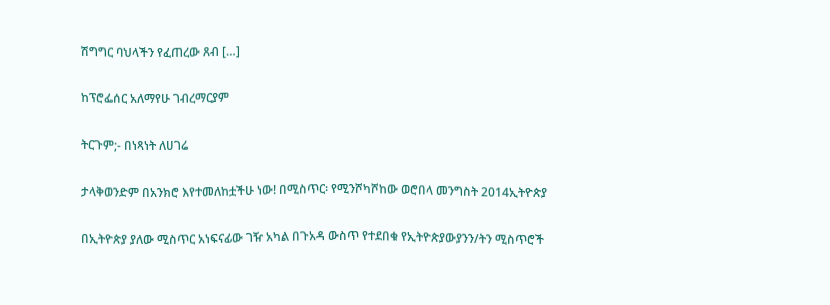ሽግግር ባህላችን የፈጠረው ጸብ […]

ከፕሮፌሰር አለማየሁ ገብረማርያም

ትርጉም;- በነጻነት ለሀገሬ

ታላቅወንድም በአንክሮ እየተመለከቷችሁ ነው! በሚስጥር፡ የሚንሾካሾከው ወሮበላ መንግስት 2014ኢትዮጵያ

በኢትዮጵያ ያለው ሚስጥር አነፍናፊው ገዥ አካል በጉአዳ ውስጥ የተደበቁ የኢትዮጵያውያንን/ትን ሚስጥሮች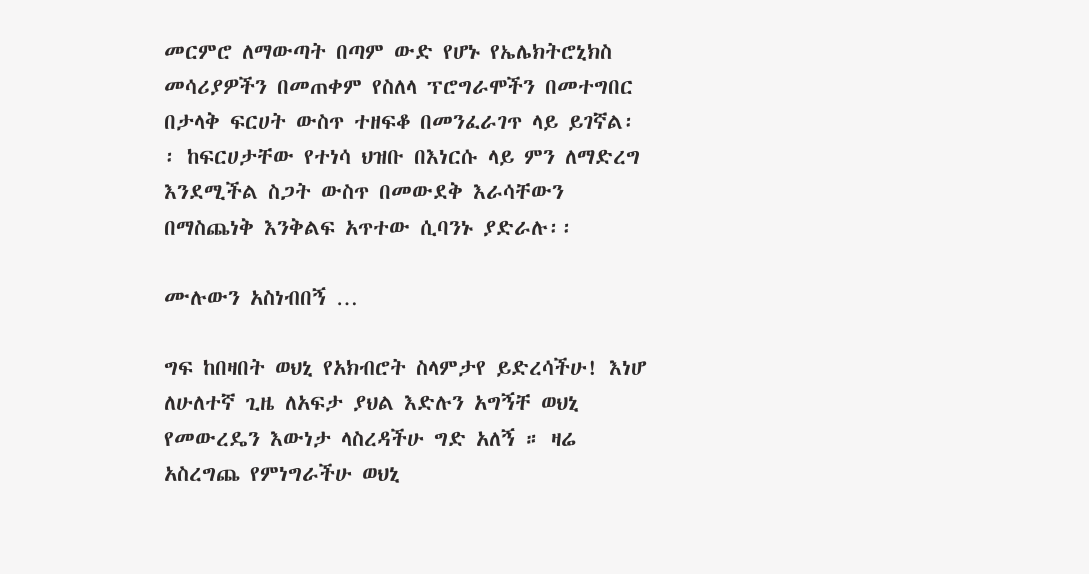መርምሮ ለማውጣት በጣም ውድ የሆኑ የኤሌክትሮኒክስ መሳሪያዎችን በመጠቀም የስለላ ፕሮግራሞችን በመተግበር በታላቅ ፍርሀት ውስጥ ተዘፍቆ በመንፈራገጥ ላይ ይገኛል፡፡ ከፍርሀታቸው የተነሳ ህዝቡ በእነርሱ ላይ ምን ለማድረግ እንደሚችል ስጋት ውስጥ በመውደቅ እራሳቸውን በማስጨነቅ እንቅልፍ አጥተው ሲባንኑ ያድራሉ፡፡

ሙሉውን አስነብበኝ …

ግፍ ከበዛበት ወህኒ የአክብሮት ስላምታየ ይድረሳችሁ! እነሆ ለሁለተኛ ጊዜ ለአፍታ ያህል እድሉን አግኝቸ ወህኒ የመውረዴን እውነታ ላስረዳችሁ ግድ አለኝ ። ዛሬ አስረግጨ የምነግራችሁ ወህኒ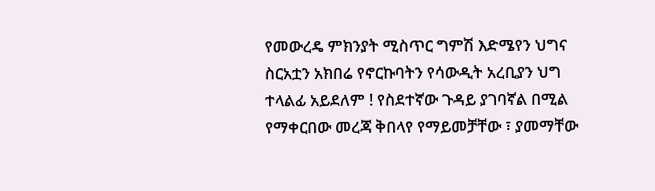የመውረዴ ምክንያት ሚስጥር ግምሽ እድሜየን ህግና ስርአቷን አክበሬ የኖርኩባትን የሳውዲት አረቢያን ህግ ተላልፊ አይደለም ! የስደተኛው ጉዳይ ያገባኛል በሚል የማቀርበው መረጃ ቅበላየ የማይመቻቸው ፣ ያመማቸው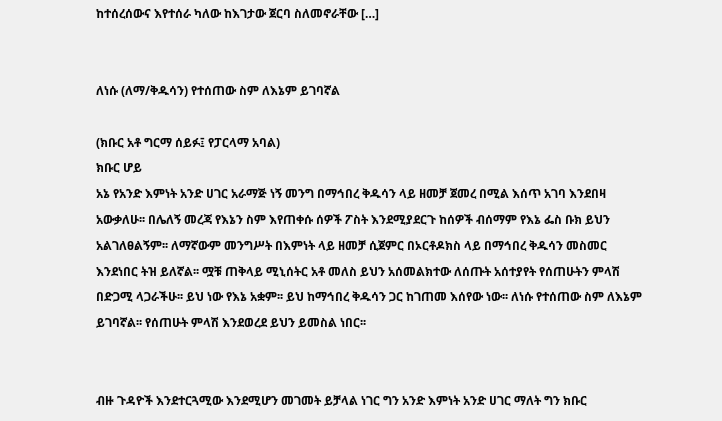ከተሰረሰውና እየተሰራ ካለው ከእገታው ጀርባ ስለመኖራቸው […]


ለነሱ (ለማ/ቅዱሳን) የተሰጠው ስም ለእኔም ይገባኛል

(ክቡር አቶ ግርማ ሰይፉ፤ የፓርላማ አባል)
ክቡር ሆይ
አኔ የአንድ እምነት አንድ ሀገር አራማጅ ነኝ መንግ በማኅበረ ቅዱሳን ላይ ዘመቻ ጀመረ በሚል እሰጥ አገባ እንደበዛ አውቃለሁ፡፡ በሌለኝ መረጃ የእኔን ስም እየጠቀሱ ሰዎች ፖስት እንደሚያደርጉ ከሰዎች ብሰማም የእኔ ፌስ ቡክ ይህን አልገለፀልኝም፡፡ ለማኛውም መንግሥት በእምነት ላይ ዘመቻ ሲጀምር በኦርቶዶክስ ላይ በማኅበረ ቅዱሳን መስመር እንደነበር ትዝ ይለኛል፡፡ ሟቹ ጠቅላይ ሚኒሰትር አቶ መለስ ይህን አሰመልክተው ለሰጡት አሰተያየት የሰጠሁትን ምላሽ በድጋሚ ላጋራችሁ፡፡ ይህ ነው የእኔ አቋም፡፡ ይህ ከማኅበረ ቅዱሳን ጋር ከገጠመ እሰየው ነው፡፡ ለነሱ የተሰጠው ስም ለእኔም ይገባኛል፡፡ የሰጠሁት ምላሽ እንደወረደ ይህን ይመስል ነበር፡፡


ብዙ ጉዳዮች እንደተርጓሚው እንደሚሆን መገመት ይቻላል ነገር ግን አንድ እምነት አንድ ሀገር ማለት ግን ክቡር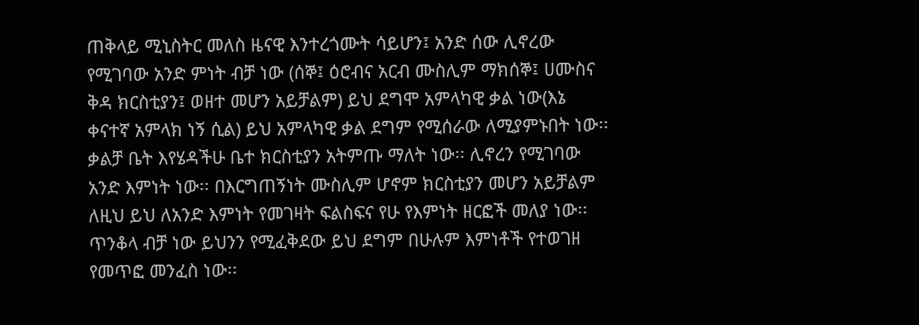ጠቅላይ ሚኒስትር መለስ ዜናዊ እንተረጎሙት ሳይሆን፤ አንድ ሰው ሊኖረው የሚገባው አንድ ምነት ብቻ ነው (ሰኞ፤ ዕሮብና አርብ ሙስሊም ማክሰኞ፤ ሀሙስና ቅዳ ክርስቲያን፤ ወዘተ መሆን አይቻልም) ይህ ደግሞ አምላካዊ ቃል ነው(እኔ ቀናተኛ አምላክ ነኝ ሲል) ይህ አምላካዊ ቃል ደግም የሚሰራው ለሚያምኑበት ነው፡፡ ቃልቻ ቤት እየሄዳችሁ ቤተ ክርስቲያን አትምጡ ማለት ነው፡፡ ሊኖረን የሚገባው አንድ እምነት ነው፡፡ በእርግጠኝነት ሙስሊም ሆኖም ክርስቲያን መሆን አይቻልም ለዚህ ይህ ለአንድ እምነት የመገዛት ፍልስፍና የሁ የእምነት ዘርፎች መለያ ነው፡፡ ጥንቆላ ብቻ ነው ይህንን የሚፈቅደው ይህ ደግም በሁሉም እምነቶች የተወገዘ የመጥፎ መንፈስ ነው፡፡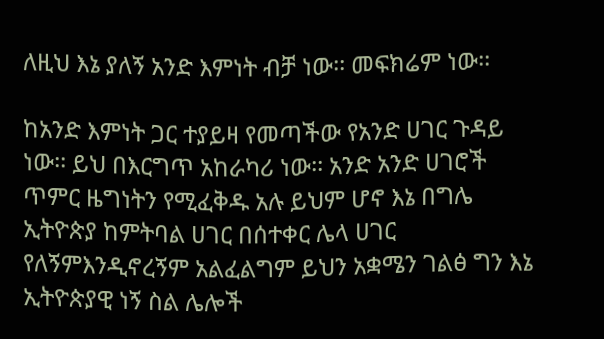ለዚህ እኔ ያለኝ አንድ እምነት ብቻ ነው፡፡ መፍክሬም ነው፡፡

ከአንድ እምነት ጋር ተያይዛ የመጣችው የአንድ ሀገር ጉዳይ ነው፡፡ ይህ በእርግጥ አከራካሪ ነው፡፡ አንድ አንድ ሀገሮች ጥምር ዜግነትን የሚፈቅዱ አሉ ይህም ሆኖ እኔ በግሌ ኢትዮጵያ ከምትባል ሀገር በሰተቀር ሌላ ሀገር የለኝምእንዲኖረኝም አልፈልግም ይህን አቋሜን ገልፅ ግን እኔ ኢትዮጵያዊ ነኝ ስል ሌሎች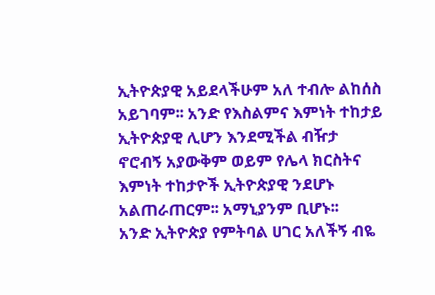ኢትዮጵያዊ አይደላችሁም አለ ተብሎ ልከሰስ አይገባም፡፡ አንድ የእስልምና እምነት ተከታይ ኢትዮጵያዊ ሊሆን እንደሚችል ብዥታ ኖሮብኝ አያውቅም ወይም የሌላ ክርስትና እምነት ተከታዮች ኢትዮጵያዊ ንደሆኑ አልጠራጠርም፡፡ አማኒያንም ቢሆኑ፡፡
አንድ ኢትዮጵያ የምትባል ሀገር አለችኝ ብዬ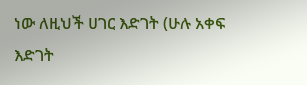ነው ለዚህች ሀገር እድገት (ሁሉ አቀፍ እድገት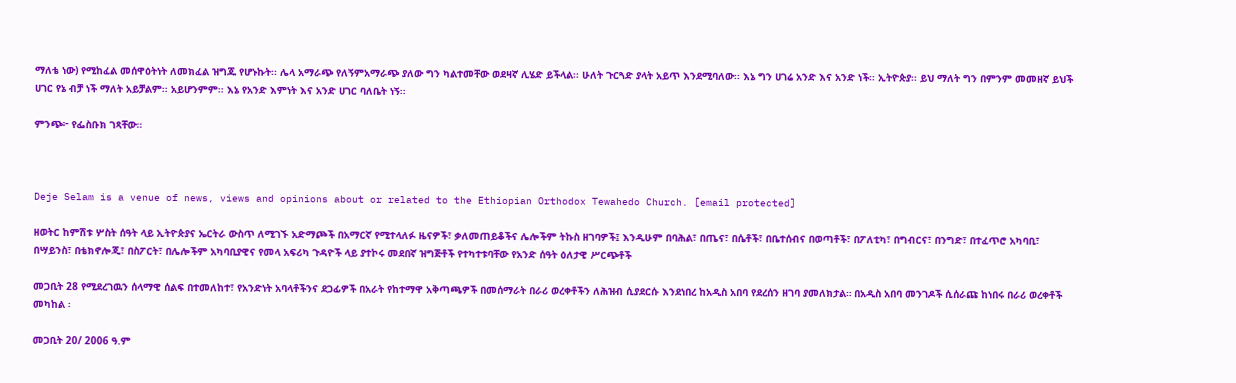ማለቴ ነው) የሚከፈል መሰዋዕትነት ለመክፈል ዝግጁ የሆኑኩት፡፡ ሌላ አማራጭ የለኝምአማራጭ ያለው ግን ካልተመቸው ወደዛኛ ሊሄድ ይችላል፡፡ ሁለት ጉርጓድ ያላት አይጥ እንደሚባለው፡፡ እኔ ግን ሀገሬ አንድ እና አንድ ነች፡፡ ኢትዮጵያ፡፡ ይህ ማለት ግን በምንም መመዘኛ ይህች ሀገር የኔ ብቻ ነች ማለት አይቻልም፡፡ አይሆንምም፡፡ እኔ የአንድ እምነት እና አንድ ሀገር ባለቤት ነኝ፡፡

ምንጭ፦ የፌስቡክ ገጻቸው።



Deje Selam is a venue of news, views and opinions about or related to the Ethiopian Orthodox Tewahedo Church. [email protected]

ዘወትር ከምሽቱ ሦስት ሰዓት ላይ ኢትዮጵያና ኤርትራ ውስጥ ለሚገኙ አድማጮች በአማርኛ የሚተላለፉ ዜናዎች፣ ቃለመጠይቆችና ሌሎችም ትኩስ ዘገባዎች፤ እንዲሁም በባሕል፣ በጤና፣ በሴቶች፣ በቤተሰብና በወጣቶች፣ በፖለቲካ፣ በግብርና፣ በንግድ፣ በተፈጥሮ አካባቢ፣ በሣይንስ፣ በቴክኖሎጂ፣ በስፖርት፣ በሌሎችም አካባቢያዊና የመላ አፍሪካ ጉዳዮች ላይ ያተኮሩ መደበኛ ዝግጅቶች የተካተቱባቸው የአንድ ሰዓት ዕለታዊ ሥርጭቶች

መጋቢት 28 የሚደረገዉን ሰላማዊ ሰልፍ በተመለከተ፣ የአንድነት አባላቶችንና ደጋፊዎች በአራት የከተማዋ አቅጣጫዎች በመሰማራት በራሪ ወረቀቶችን ለሕዝብ ሲያደርሱ እንደነበረ ከአዲስ አበባ የደረሰን ዘገባ ያመለክታል። በአዲስ አበባ መንገዶች ሲሰራጩ ከነበሩ በራሪ ወረቀቶች መካከል ፡

መጋቢት 20/ 2006 ዓ.ም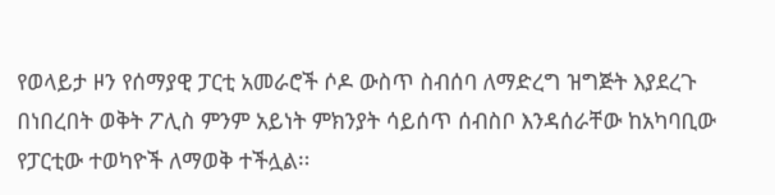የወላይታ ዞን የሰማያዊ ፓርቲ አመራሮች ሶዶ ውስጥ ስብሰባ ለማድረግ ዝግጅት እያደረጉ በነበረበት ወቅት ፖሊስ ምንም አይነት ምክንያት ሳይሰጥ ሰብስቦ እንዳሰራቸው ከአካባቢው የፓርቲው ተወካዮች ለማወቅ ተችሏል፡፡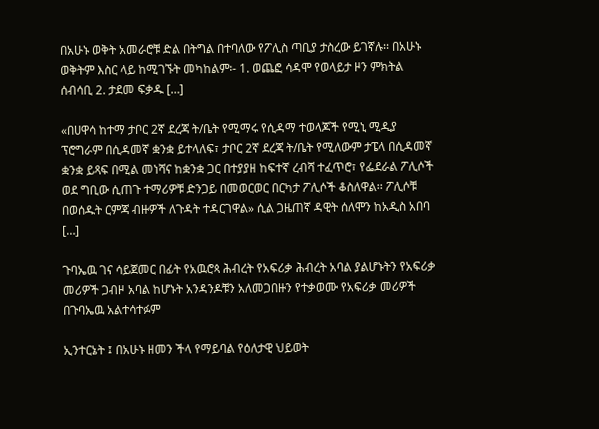በአሁኑ ወቅት አመራሮቹ ድል በትግል በተባለው የፖሊስ ጣቢያ ታስረው ይገኛሉ፡፡ በአሁኑ ወቅትም እስር ላይ ከሚገኙት መካከልም፡- 1. ወጨፎ ሳዳሞ የወላይታ ዞን ምክትል ሰብሳቢ 2. ታደመ ፍቃዱ […]

«በሀዋሳ ከተማ ታቦር 2ኛ ደረጃ ት/ቤት የሚማሩ የሲዳማ ተወላጆች የሚኒ ሚዲያ ፕሮግራም በሲዳመኛ ቋንቋ ይተላለፍ፣ ታቦር 2ኛ ደረጃ ት/ቤት የሚለውም ታፔላ በሲዳመኛ ቋንቋ ይጻፍ በሚል መነሻና ከቋንቋ ጋር በተያያዘ ከፍተኛ ረብሻ ተፈጥሮ፣ የፌደራል ፖሊሶች ወደ ግቢው ሲጠጉ ተማሪዎቹ ድንጋይ በመወርወር በርካታ ፖሊሶች ቆስለዋል፡፡ ፖሊሶቹ በወሰዱት ርምጃ ብዙዎች ለጉዳት ተዳርገዋል» ሲል ጋዜጠኛ ዳዊት ሰለሞን ከአዲስ አበባ […]

ጉባኤዉ ገና ሳይጀመር በፊት የአዉሮጳ ሕብረት የአፍሪቃ ሕብረት አባል ያልሆኑትን የአፍሪቃ መሪዎች ጋብዞ አባል ከሆኑት አንዳንዶቹን አለመጋበዙን የተቃወሙ የአፍሪቃ መሪዎች በጉባኤዉ አልተሳተፉም

ኢንተርኔት ፤ በአሁኑ ዘመን ችላ የማይባል የዕለታዊ ህይወት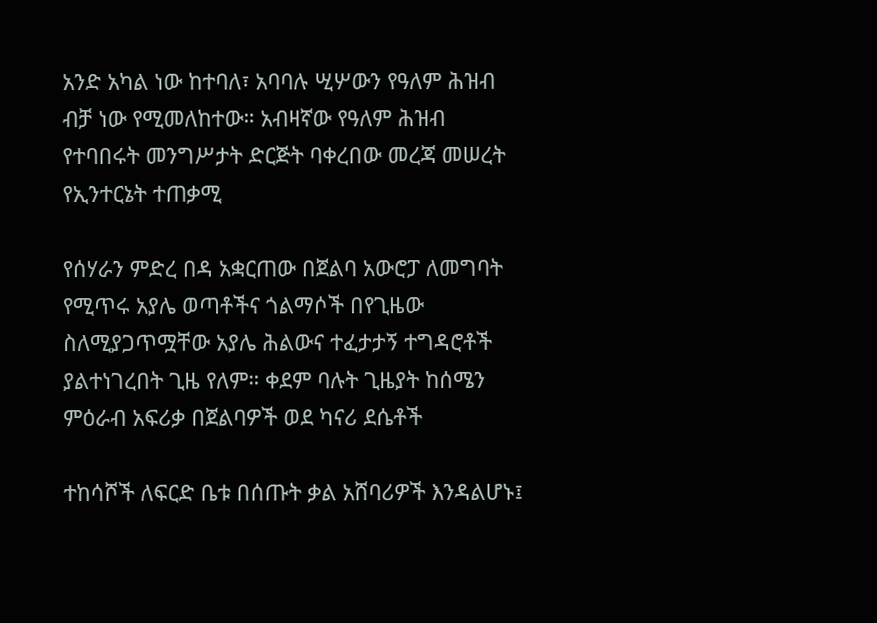አንድ አካል ነው ከተባለ፣ አባባሉ ሢሦውን የዓለም ሕዝብ ብቻ ነው የሚመለከተው። አብዛኛው የዓለም ሕዝብ የተባበሩት መንግሥታት ድርጅት ባቀረበው መረጃ መሠረት የኢንተርኔት ተጠቃሚ

የሰሃራን ምድረ በዳ አቋርጠው በጀልባ አውሮፓ ለመግባት የሚጥሩ አያሌ ወጣቶችና ጎልማሶች በየጊዜው ስለሚያጋጥሟቸው አያሌ ሕልውና ተፈታታኝ ተግዳሮቶች ያልተነገረበት ጊዜ የለም። ቀደም ባሉት ጊዜያት ከሰሜን ምዕራብ አፍሪቃ በጀልባዎች ወደ ካናሪ ደሴቶች

ተከሳሾች ለፍርድ ቤቱ በሰጡት ቃል አሸባሪዎች እንዳልሆኑ፤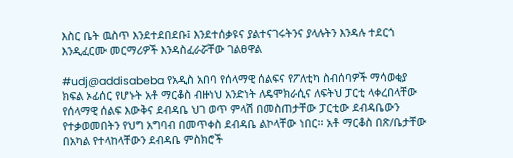እስር ቤት ዉስጥ እንደተደበደቡ፤ እንደተሰቃዩና ያልተናገሩትንና ያላሉትን እንዳሉ ተደርጎ እንዲፈርሙ መርማሪዎች እንዳስፈራሯቸው ገልፀዋል

#udj@addisabeba የአዲስ አበባ የሰላማዊ ሰልፍና የፖለቲካ ስብሰባዎች ማሳወቂያ ክፍል ኦፊሰር የሆኑት አቶ ማርቆስ ብዙነህ አንድነት ለዴሞክራሲና ለፍትህ ፓርቲ ላቀረበላቸው የሰላማዊ ሰልፍ እውቅና ደብዳቤ ህገ ወጥ ምላሽ በመስጠታቸው ፓርቲው ደብዳቤውን የተቃወመበትን የህግ አግባብ በመጥቀስ ደብዳቤ ልኮላቸው ነበር፡፡ አቶ ማርቆስ በጽ/ቤታቸው በአካል የተላከላቸውን ደብዳቤ ምስክሮች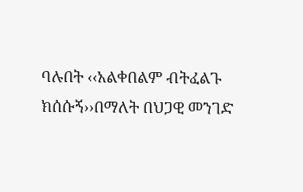ባሉበት ‹‹አልቀበልም ብትፈልጉ ክሰሱኝ››በማለት በህጋዊ መንገድ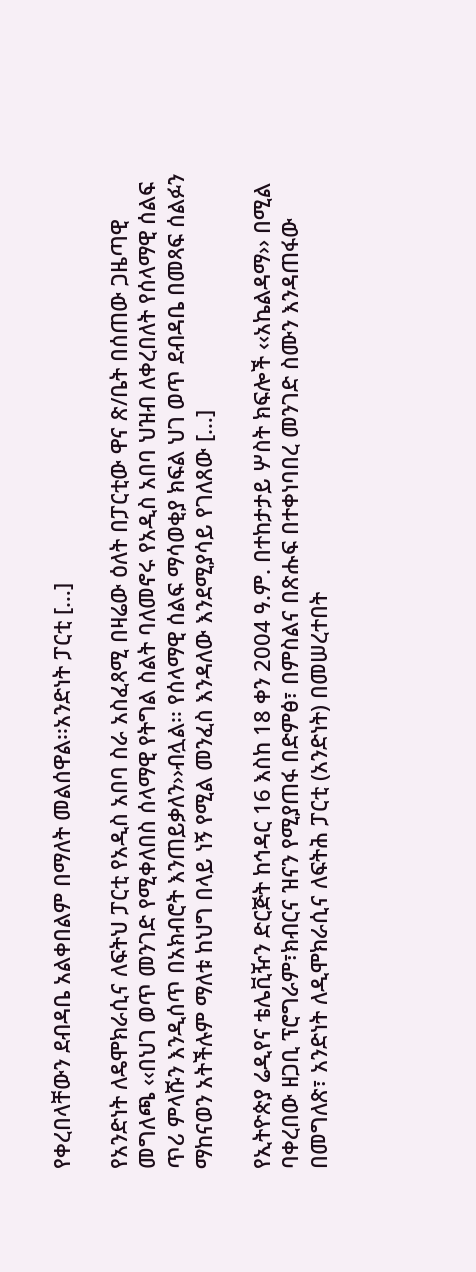የቀረበላቸውን ደብዳቤ አልቀበልም በማለት መልሰዋል፡፡አንድነት ፓርቲ […]

የአንድነት ለዴሞክራሲና ለፍትህ ፓርቲ የአዲስ አበባ ስራ አስፈጻሚ በዛሬው ዕለት በፓርቲው ዋና ጽ/ቤት በሰጠው ጋዜጣዊ መግለጫ ‹‹በህገ ወጥ መንገድ የሚቀለበስ ሰላማዊ የትግል ስልት ባለመኖሩ የአዲስ አበባ ህዝብ ለቀረበለት የሰላማዊ ሰልፍ ጥሪ ምላሹን እንዲሰጥ በአክብሮት እንጠይቃለን››ብሏል፡፡ የሰላማዊ ሰልፍ ማሳወቂያ ክፍል ህገ ወጥ ደብዳቤ በመጻፍ ሰልፉን ማከናወን አትችሉም ማለቱ ከህግ በላይ ነኝ የሚል መንፈስ እንዳለው እንደሚያሳይ የገለጸው […]

የኢትዮጵያ ሬዲየና ቴሌቪዥን ድርጅት ከኅዳር 16 እስከ 18 ቀን 2004 ዓ.ም. በተከታታይ ሦስት ክፍሎች ‹‹አኬልዳማ›› በሚል ባቀረበው ዘጋቢ ፕሮግራም፣ክብርና ዝናን የሚያጠፋ በድምፅ፣ በምስልና በጽሑፍ በተቀነባበረ መንገድ ስሙን እንዳጠፋው በመግለጽ፣ አንድነት ለዲሞክራሲና ለፍትሕ ፓርቲ (አንድነት) በመሠረተበት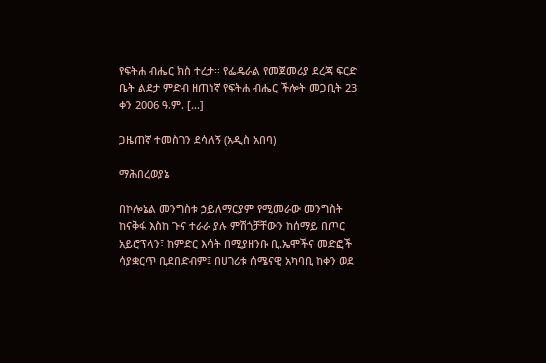የፍትሐ ብሔር ክስ ተረታ፡፡ የፌዴራል የመጀመሪያ ደረጃ ፍርድ ቤት ልደታ ምድብ ዘጠነኛ የፍትሐ ብሔር ችሎት መጋቢት 23 ቀን 2006 ዓ.ም. […]

ጋዜጠኛ ተመስገን ደሳለኝ (አዲስ አበባ)

ማሕበረወያኔ

በኮሎኔል መንግስቱ ኃይለማርያም የሚመራው መንግስት ከናቅፋ እስከ ጉና ተራራ ያሉ ምሽጎቻቸውን ከሰማይ በጦር አይሮፕላን፣ ከምድር እሳት በሚያዘንቡ ቢ.ኤሞችና መድፎች ሳያቋርጥ ቢደበድብም፤ በሀገሪቱ ሰሜናዊ አካባቢ ከቀን ወደ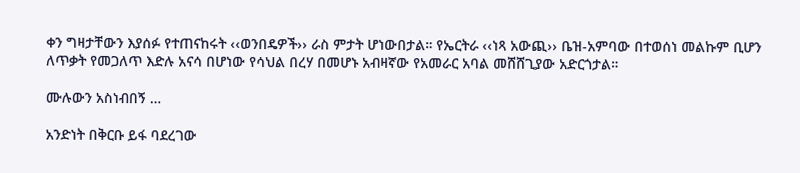ቀን ግዛታቸውን እያሰፉ የተጠናከሩት ‹‹ወንበዴዎች›› ራስ ምታት ሆነውበታል። የኤርትራ ‹‹ነጻ አውጪ›› ቤዝ-አምባው በተወሰነ መልኩም ቢሆን ለጥቃት የመጋለጥ እድሉ አናሳ በሆነው የሳህል በረሃ በመሆኑ አብዛኛው የአመራር አባል መሸሸጊያው አድርጎታል።

ሙሉውን አስነብበኝ …

አንድነት በቅርቡ ይፋ ባደረገው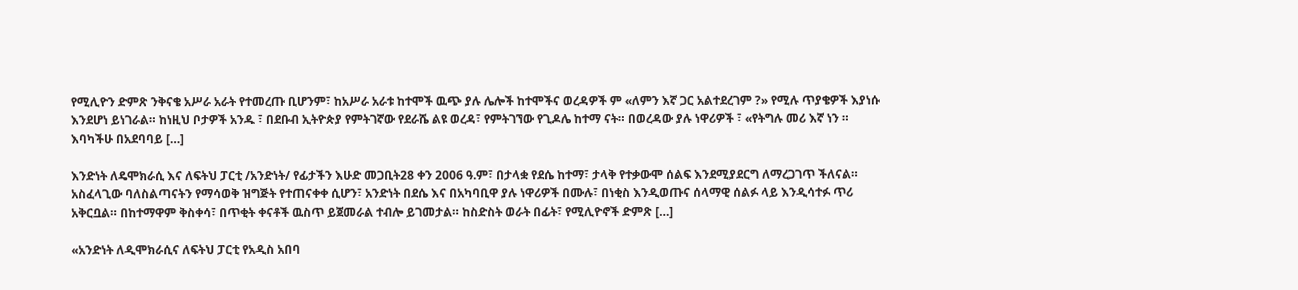የሚሊዮን ድምጽ ንቅናቄ አሥራ አራት የተመረጡ ቢሆንም፣ ከአሥራ አራቱ ከተሞች ዉጭ ያሉ ሌሎች ከተሞችና ወረዳዎች ም «ለምን እኛ ጋር አልተደረገም ?» የሚሉ ጥያቄዎች እያነሱ እንደሆነ ይነገራል። ከነዚህ ቦታዎች አንዱ ፣ በደቡብ ኢትዮጵያ የምትገኛው የደራሼ ልዩ ወረዳ፣ የምትገኘው የጊዶሌ ከተማ ናት። በወረዳው ያሉ ነዋሪዎች ፣ «የትግሉ መሪ እኛ ነን ። እባካችሁ በአደባባይ […]

እንድነት ለዴሞክራሲ እና ለፍትህ ፓርቲ /አንድነት/ የፊታችን እሁድ መጋቢት28 ቀን 2006 ዓ.ም፣ በታላቋ የደሴ ከተማ፣ ታላቅ የተቃውሞ ሰልፍ እንደሚያደርግ ለማረጋገጥ ችለናል። አስፈላጊው ባለስልጣናትን የማሳወቅ ዝግጅት የተጠናቀቀ ሲሆን፣ አንድነት በደሴ እና በአካባቢዋ ያሉ ነዋሪዎች በሙሉ፣ በነቂስ እንዲወጡና ሰላማዊ ሰልፉ ላይ እንዲሳተፉ ጥሪ አቅርቧል። በከተማዋም ቅስቀሳ፣ በጥቂት ቀናቶች ዉስጥ ይጀመራል ተብሎ ይገመታል። ከስድስት ወራት በፊት፣ የሚሊዮኖች ድምጽ […]

«አንድነት ለዲሞክራሲና ለፍትህ ፓርቲ የአዲስ አበባ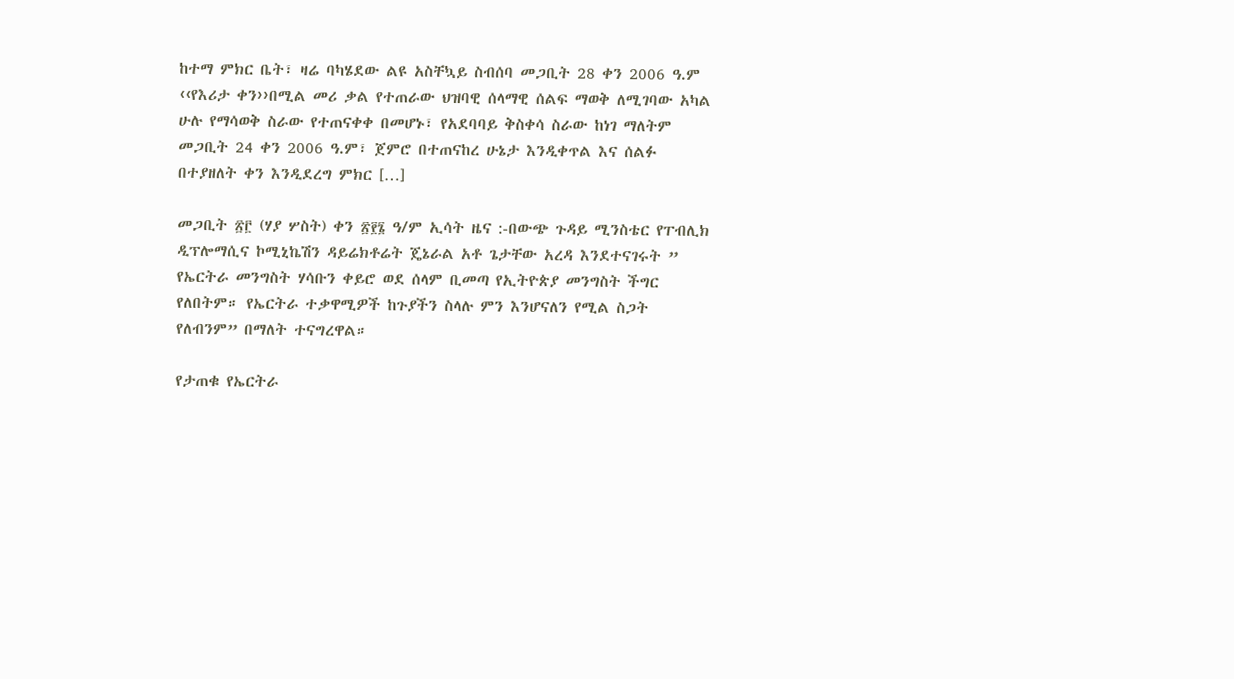ከተማ ምክር ቤት፣ ዛሬ ባካሄደው ልዩ አስቸኳይ ስብሰባ መጋቢት 28 ቀን 2006 ዓ.ም ‹‹የእሪታ ቀን››በሚል መሪ ቃል የተጠራው ህዝባዊ ሰላማዊ ሰልፍ ማወቅ ለሚገባው አካል ሁሉ የማሳወቅ ስራው የተጠናቀቀ በመሆኑ፣ የአደባባይ ቅስቀሳ ስራው ከነገ ማለትም መጋቢት 24 ቀን 2006 ዓ.ም፣ ጀምሮ በተጠናከረ ሁኔታ እንዲቀጥል እና ሰልፉ በተያዘለት ቀን እንዲደረግ ምክር […]

መጋቢት ፳፫ (ሃያ ሦስት) ቀን ፳፻፮ ዓ/ም ኢሳት ዜና :-በውጭ ጉዳይ ሚንስቴር የፐብሊክ ዲፕሎማሲና ኮሚኒኬሽን ዳይሬክቶሬት ጄኔራል አቶ ጌታቸው አረዳ እንደተናገሩት ” የኤርትራ መንግስት ሃሳቡን ቀይሮ ወደ ሰላም ቢመጣ የኢትዮጵያ መንግስት ችግር የለበትም። የኤርትራ ተቃዋሚዎች ከጉያችን ስላሉ ምን እንሆናለን የሚል ስጋት የለብንም” በማለት ተናግረዋል።

የታጠቁ የኤርትራ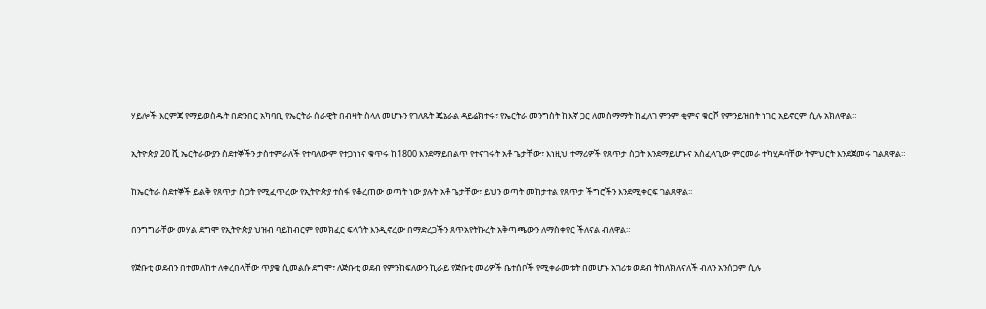ሃይሎች እርምጃ የማይወስዱት በድንበር አካባቢ የኤርትራ ሰራዊት በብዛት ስላለ መሆኑን የገለጹት ጄኔራል ዳይሬክተሩ፣ የኤርትራ መንግስት ከእኛ ጋር ለመስማማት ከፈለገ ምንም ቂምና ቁርሾ የምንይዝበት ነገር አይኖርም ሲሉ አክለዋል።

ኢትዮጵያ 20 ሺ ኤርትራውያን ስደተኞችን ታስተምራለች የተባለውም የተጋነነና ቁጥሩ ከ1800 እንደማይበልጥ የተናገሩት አቶ ጌታቸው፣ እነዚህ ተማሪዎች የጸጥታ ስጋት እንደማይሆኑና አስፈላጊው ምርመራ ተካሂዶባቸው ትምህርት እንደጀመሩ ገልጸዋል።

ከኤርትራ ስደተኞች ይልቅ የጸጥታ ስጋት የሚፈጥረው የኢትዮጵያ ተስፋ የቆረጠው ወጣት ነው ያሉት አቶ ጌታቸው፣ ይህን ወጣት መከታተል የጸጥታ ችግሮችን እንደሚቀርፍ ገልጸዋል።

በንግግራቸው መሃል ደግሞ የኢትዮጵያ ህዝብ ባይከብርም የመክፈር ፍላጎት እንዲኖረው በማድረጋችን ጸጥአየትኩረት አቅጣጫውን ለማስቀየር ችለናል ብለዋል።

የጅቡቲ ወደብን በተመለከተ ለቀረበላቸው ጥያቄ ሲመልሱ ደግሞ፣ ለጅቡቲ ወደብ የምንከፍለውን ኪራይ የጅቡቲ መሪዎች ቤተሰቦች የሚቀራመቱት በመሆኑ አገሪቱ ወደብ ትከለክለናለች ብለን አንሰጋም ሲሉ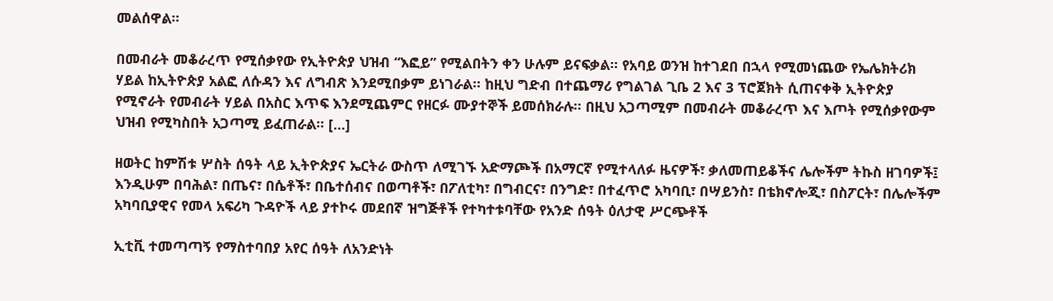መልሰዋል።

በመብራት መቆራረጥ የሚሰቃየው የኢትዮጵያ ህዝብ “እፎይ” የሚልበትን ቀን ሁሉም ይናፍቃል። የአባይ ወንዝ ከተገደበ በኋላ የሚመነጨው የኤሌክትሪክ ሃይል ከኢትዮጵያ አልፎ ለሱዳን እና ለግብጽ እንደሚበቃም ይነገራል። ከዚህ ግድብ በተጨማሪ የግልገል ጊቤ 2 እና 3 ፕሮጀክት ሲጠናቀቅ ኢትዮጵያ የሚኖራት የመብራት ሃይል በአስር እጥፍ እንደሚጨምር የዘርፉ ሙያተኞች ይመሰክራሉ። በዚህ አጋጣሚም በመብራት መቆራረጥ እና እጦት የሚሰቃየውም ህዝብ የሚካስበት አጋጣሚ ይፈጠራል። […]

ዘወትር ከምሽቱ ሦስት ሰዓት ላይ ኢትዮጵያና ኤርትራ ውስጥ ለሚገኙ አድማጮች በአማርኛ የሚተላለፉ ዜናዎች፣ ቃለመጠይቆችና ሌሎችም ትኩስ ዘገባዎች፤ እንዲሁም በባሕል፣ በጤና፣ በሴቶች፣ በቤተሰብና በወጣቶች፣ በፖለቲካ፣ በግብርና፣ በንግድ፣ በተፈጥሮ አካባቢ፣ በሣይንስ፣ በቴክኖሎጂ፣ በስፖርት፣ በሌሎችም አካባቢያዊና የመላ አፍሪካ ጉዳዮች ላይ ያተኮሩ መደበኛ ዝግጅቶች የተካተቱባቸው የአንድ ሰዓት ዕለታዊ ሥርጭቶች

ኢቲቪ ተመጣጣኝ የማስተባበያ አየር ሰዓት ለአንድነት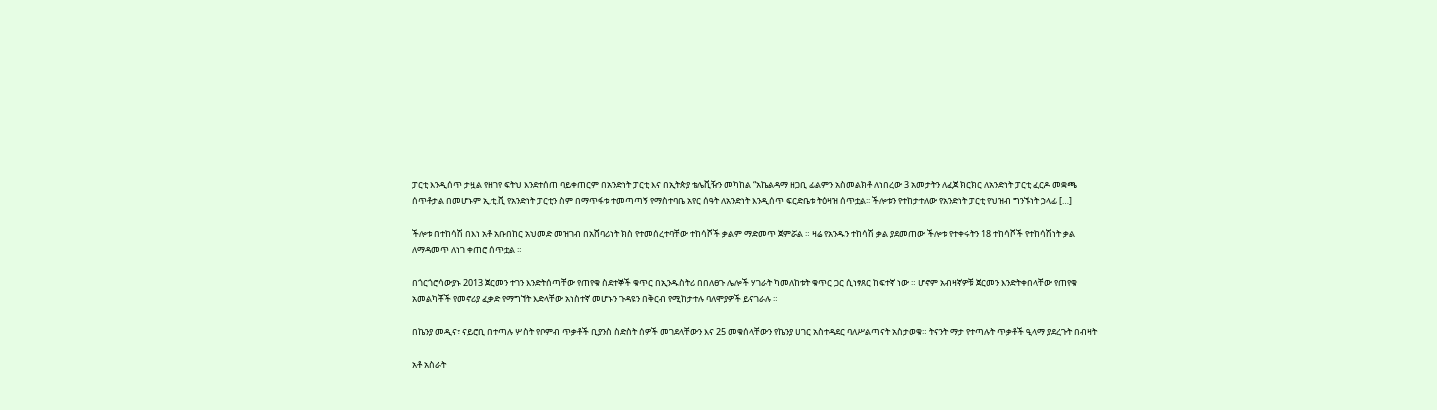ፓርቲ እንዲሰጥ ታዟል የዘገየ ፍትህ እንደተሰጠ ባይቀጠርም በአንድነት ፓርቲ እና በኢትጵያ ቴሌቪዥን መካከል “አኬልዳማ ዘጋቢ ፊልምን አስመልክቶ ለነበረው 3 አመታትን ለፈጀ ክርክር ለአንድነት ፓርቲ ፈርዶ መቋጫ ሰጥቶታል በመሆኑም ኢ.ቲ.ቪ የአንድነት ፓርቲን ስም በማጥፋቱ ተመጣጣኝ የማስተባቤ አየር ሰዓት ለአንድነት እንዲሰጥ ፍርድቤቱ ትዕዛዝ ሰጥቷል፡፡ ችሎቱን የተከታተለው የአንድነት ፓርቲ የህዝብ ግንኙነት ኃላፊ […]

ችሎቱ በተከሳሽ በእነ አቶ አቡበከር አህመድ መዝገብ በአሸባሪነት ክስ የተመሰረተባቸው ተከሳሾች ቃልም ማድመጥ ጀምሯል ። ዛሬ የአንዱን ተከሳሽ ቃል ያደመጠው ችሎቱ የተቀሩትን 18 ተከሳሾች የተከሳሽነት ቃል ለማዳመጥ ለነገ ቀጠሮ ሰጥቷል ።

በጎርጎሮሳውያኑ 2013 ጀርመን ተገን እንድትሰጣቸው የጠየቁ ስደተኞች ቁጥር በኢንዱስትሪ በበለፀጉ ሌሎች ሃገራት ካመለከቱት ቁጥር ጋር ሲነፃጸር ከፍተኛ ነው ። ሆኖም አብዛኛዎቹ ጀርመን እንድትቀበላቸው የጠየቁ አመልካቾች የመኖሪያ ፈቃድ የማግኘት እድላቸው አነስተኛ መሆኑን ጉዳዩን በቅርብ የሚከታተሉ ባለሞያዎች ይናገራሉ ።

በኬንያ መዲና፣ ናይሮቢ በተጣሉ ሦስት የቦምብ ጥቃቶች ቢያንስ ስድስት ሰዎች መገደላቸውን እና 25 መቁሰላቸውን የኬንያ ሀገር አስተዳደር ባለሥልጣናት አስታወቁ። ትናንት ማታ የተጣሉት ጥቃቶች ዒላማ ያደረጉት በብዛት

አቶ አስራት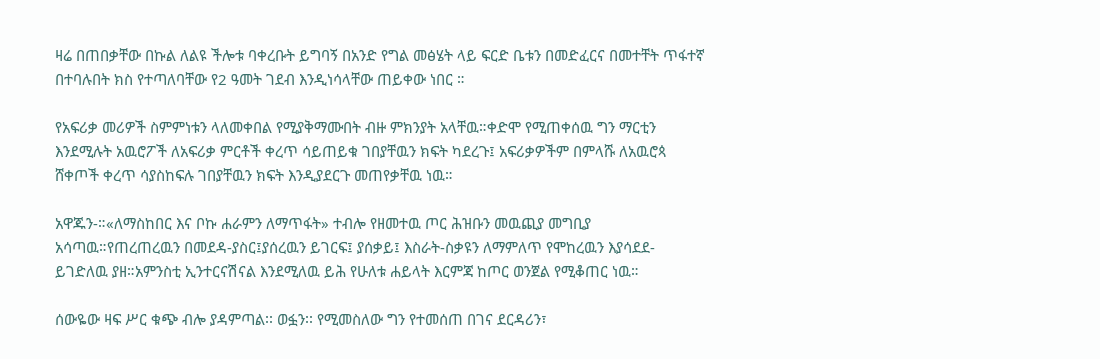ዛሬ በጠበቃቸው በኩል ለልዩ ችሎቱ ባቀረቡት ይግባኝ በአንድ የግል መፅሄት ላይ ፍርድ ቤቱን በመድፈርና በመተቸት ጥፋተኛ በተባሉበት ክስ የተጣለባቸው የ2 ዓመት ገደብ እንዲነሳላቸው ጠይቀው ነበር ።

የአፍሪቃ መሪዎች ስምምነቱን ላለመቀበል የሚያቅማሙበት ብዙ ምክንያት አላቸዉ።ቀድሞ የሚጠቀሰዉ ግን ማርቲን እንደሚሉት አዉሮፖች ለአፍሪቃ ምርቶች ቀረጥ ሳይጠይቁ ገበያቸዉን ክፍት ካደረጉ፤ አፍሪቃዎችም በምላሹ ለአዉሮጳ ሸቀጦች ቀረጥ ሳያስከፍሉ ገበያቸዉን ክፍት እንዲያደርጉ መጠየቃቸዉ ነዉ።

አዋጁን-።«ለማስከበር እና ቦኩ ሐራምን ለማጥፋት» ተብሎ የዘመተዉ ጦር ሕዝቡን መዉጪያ መግቢያ አሳጣዉ።የጠረጠረዉን በመደዳ-ያስር፤ያሰረዉን ይገርፍ፤ ያሰቃይ፤ እስራት-ስቃዩን ለማምለጥ የሞከረዉን እያሳደደ-ይገድለዉ ያዘ።አምንስቲ ኢንተርናሽናል እንደሚለዉ ይሕ የሁለቱ ሐይላት እርምጃ ከጦር ወንጀል የሚቆጠር ነዉ።

ሰውዬው ዛፍ ሥር ቁጭ ብሎ ያዳምጣል፡፡ ወፏን፡፡ የሚመስለው ግን የተመሰጠ በገና ደርዳሪን፣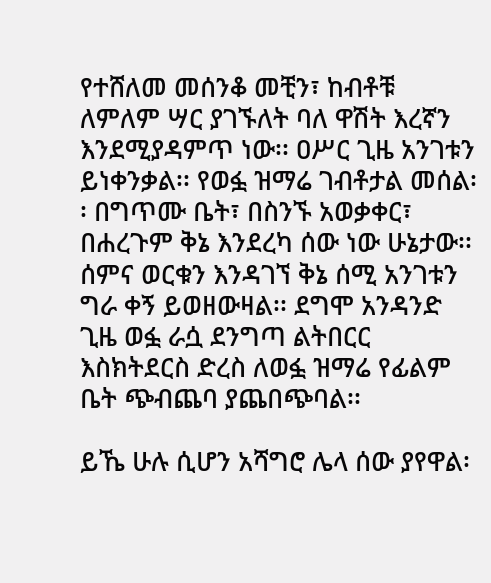የተሸለመ መሰንቆ መቺን፣ ከብቶቹ ለምለም ሣር ያገኙለት ባለ ዋሽት እረኛን እንደሚያዳምጥ ነው፡፡ ዐሥር ጊዜ አንገቱን ይነቀንቃል፡፡ የወፏ ዝማሬ ገብቶታል መሰል፡፡ በግጥሙ ቤት፣ በስንኙ አወቃቀር፣ በሐረጉም ቅኔ እንደረካ ሰው ነው ሁኔታው፡፡ ሰምና ወርቁን እንዳገኘ ቅኔ ሰሚ አንገቱን ግራ ቀኝ ይወዘውዛል፡፡ ደግሞ አንዳንድ ጊዜ ወፏ ራሷ ደንግጣ ልትበርር እስክትደርስ ድረስ ለወፏ ዝማሬ የፊልም ቤት ጭብጨባ ያጨበጭባል፡፡

ይኼ ሁሉ ሲሆን አሻግሮ ሌላ ሰው ያየዋል፡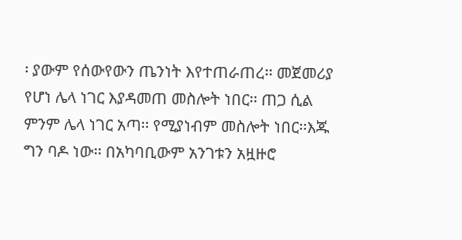፡ ያውም የሰውየውን ጤንነት እየተጠራጠረ፡፡ መጀመሪያ የሆነ ሌላ ነገር እያዳመጠ መስሎት ነበር፡፡ ጠጋ ሲል ምንም ሌላ ነገር አጣ፡፡ የሚያነብም መስሎት ነበር፡፡እጁ ግን ባዶ ነው፡፡ በአካባቢውም አንገቱን አዟዙሮ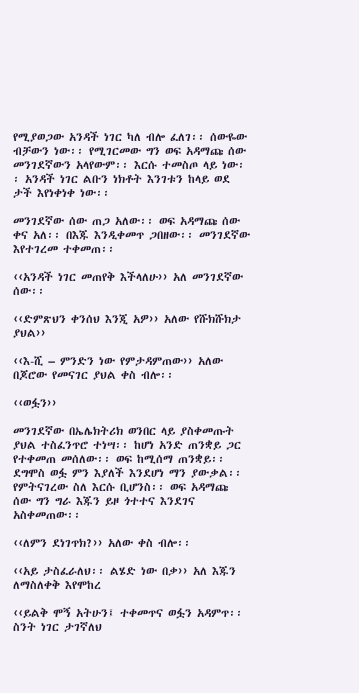የሚያወጋው አንዳች ነገር ካለ ብሎ ፈለገ፡፡ ሰውዬው ብቻውን ነው፡፡ የሚገርመው ግን ወፍ አዳማጩ ሰው መንገደኛውን አላየውም፡፡ እርሱ ተመስጦ ላይ ነው፡፡ አንዳች ነገር ልቡን ነክቶት እንገቱን ከላይ ወደ ታች እየነቀነቀ ነው፡፡

መንገደኛው ሰው ጠጋ አለው፡፡ ወፍ አዳማጩ ሰው ቀና አለ፡፡ በእጁ እንዲቀመጥ ጋበዘው፡፡ መንገደኛው እየተገረመ ተቀመጠ፡፡

‹‹አንዳች ነገር መጠየቅ እችላለሁ›› አለ መንገደኛው ሰው፡፡

‹‹ድምጽህን ቀንሰህ እንጂ አዎ›› አለው የሹክሹክታ ያህል››

‹‹እ-ሺ – ምንድን ነው የምታዳምጠው›› አለው በጆሮው የመናገር ያህል ቀስ ብሎ፡፡

‹‹ወፏን››

መንገደኛው በኤሌክትሪክ ወንበር ላይ ያስቀመጡት ያህል ተስፈንጥሮ ተነሣ፡፡ ከሆነ አንድ ጠንቋይ ጋር የተቀመጠ መሰለው፡፡ ወፍ ከሚሰማ ጠንቋይ፡፡ ደግሞስ ወፏ ምን እያለች እንደሆነ ማን ያውቃል፡፡ የምትናገረው ስለ እርሱ ቢሆንስ፡፡ ወፍ አዳማጩ ሰው ግን ግራ እጁን ይዞ ጎተተና እንደገና አስቀመጠው፡፡

‹‹ለምን ደነገጥክ?›› አለው ቀስ ብሎ፡፡

‹‹አይ ታስፈራለህ፡፡ ልሄድ ነው በቃ›› አለ እጁን ለማስለቀቅ እየሞከረ

‹‹ይልቅ ሞኝ አትሁን፤ ተቀመጥና ወፏን አዳምጥ፡፡ ስንት ነገር ታገኛለህ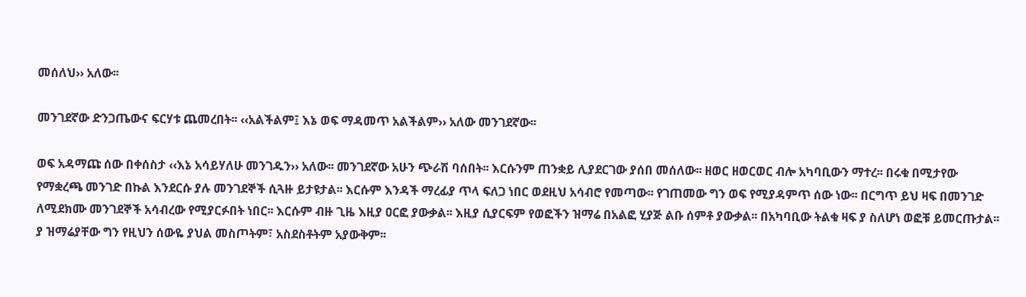መሰለህ›› አለው፡፡

መንገደኛው ድንጋጤውና ፍርሃቱ ጨመረበት፡፡ ‹‹አልችልም፤ እኔ ወፍ ማዳመጥ አልችልም›› አለው መንገደኛው፡፡

ወፍ አዳማጩ ሰው በቀሰስታ ‹‹እኔ አሳይሃለሁ መንገዱን›› አለው፡፡ መንገደኛው አሁን ጭራሽ ባሰበት፡፡ እርሱንም ጠንቋይ ሊያደርገው ያሰበ መሰለው፡፡ ዘወር ዘወርወር ብሎ አካባቢውን ማተረ፡፡ በሩቁ በሚታየው የማቋረጫ መንገድ በኩል እንደርሱ ያሉ መንገደኞች ሲጓዙ ይታዩታል፡፡ እርሱም እንዳች ማረፊያ ጥላ ፍለጋ ነበር ወደዚህ አሳብሮ የመጣው፡፡ የገጠመው ግን ወፍ የሚያዳምጥ ሰው ነው፡፡ በርግጥ ይህ ዛፍ በመንገድ ለሚደክሙ መንገደኞች አሳብረው የሚያርፉበት ነበር፡፡ እርሱም ብዙ ጊዜ እዚያ ዐርፎ ያውቃል፡፡ እዚያ ሲያርፍም የወፎችን ዝማሬ በአልፎ ሂያጅ ልቡ ሰምቶ ያውቃል፡፡ በአካባቢው ትልቁ ዛፍ ያ ስለሆነ ወፎቹ ይመርጡታል፡፡ ያ ዝማሬያቸው ግን የዚህን ሰውዬ ያህል መስጦትም፣ አስደስቶትም አያውቅም፡፡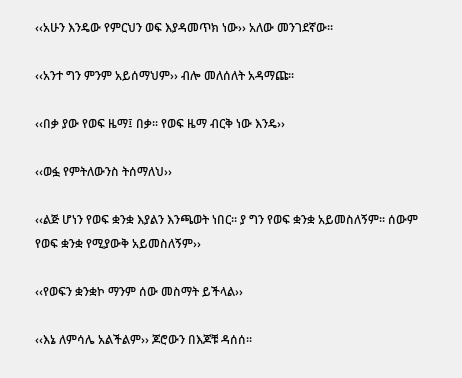‹‹አሁን እንዴው የምርህን ወፍ እያዳመጥክ ነው›› አለው መንገደኛው፡፡

‹‹አንተ ግን ምንም አይሰማህም›› ብሎ መለሰለት አዳማጩ፡፡

‹‹በቃ ያው የወፍ ዜማ፤ በቃ፡፡ የወፍ ዜማ ብርቅ ነው እንዴ››

‹‹ወፏ የምትለውንስ ትሰማለህ››

‹‹ልጅ ሆነን የወፍ ቋንቋ እያልን እንጫወት ነበር፡፡ ያ ግን የወፍ ቋንቋ አይመስለኝም፡፡ ሰውም የወፍ ቋንቋ የሚያውቅ አይመስለኝም››

‹‹የወፍን ቋንቋኮ ማንም ሰው መስማት ይችላል››

‹‹እኔ ለምሳሌ አልችልም›› ጆሮውን በእጆቹ ዳሰሰ፡፡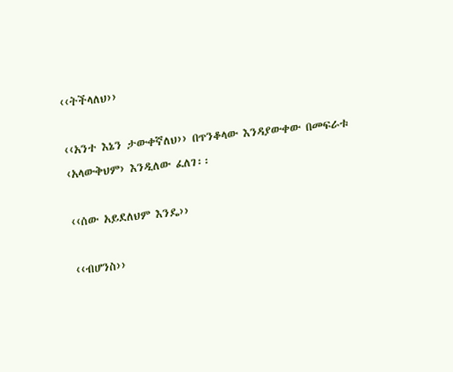‹‹ትችላለህ››

‹‹አንተ እኔን ታውቀኛለህ›› በጥንቆላው እንዳያውቀው በመፍራቱ ‹አላውቅህም› እንዲለው ፈለገ፡፡

‹‹ሰው አይደለህም እንዴ››

‹‹ብሆንስ››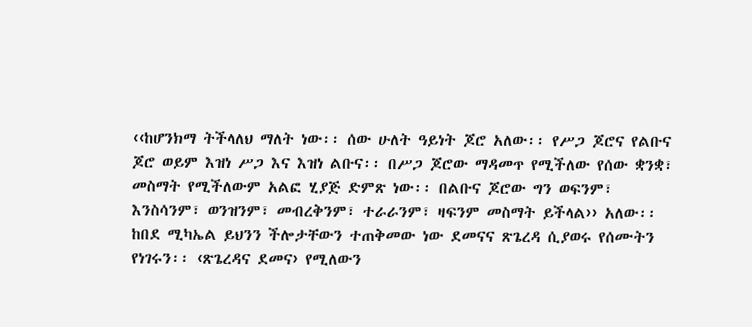‹‹ከሆንክማ ትችላለህ ማለት ነው፡፡ ሰው ሁለት ዓይነት ጆሮ አለው፡፡ የሥጋ ጆሮና የልቡና ጆሮ ወይም እዝነ ሥጋ እና እዝነ ልቡና፡፡ በሥጋ ጆሮው ማዳመጥ የሚችለው የሰው ቋንቋ፣ መስማት የሚችለውም አልፎ ሂያጅ ድምጽ ነው፡፡ በልቡና ጆሮው ግን ወፍንም፣ እንስሳንም፣ ወንዝንም፣ መብረቅንም፣ ተራራንም፣ ዛፍንም መስማት ይችላል›› አለው፡፡ ከበደ ሚካኤል ይህንን ችሎታቸውን ተጠቅመው ነው ደመናና ጽጌረዳ ሲያወሩ የሰሙትን የነገሩን፡፡ ‹ጽጌረዳና ደመና› የሚለውን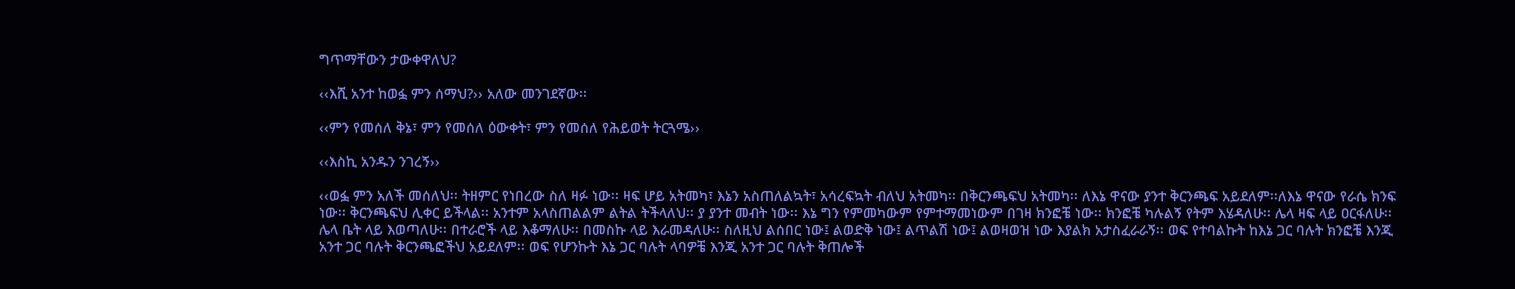ግጥማቸውን ታውቀዋለህ?

‹‹እሺ አንተ ከወፏ ምን ሰማህ?›› አለው መንገደኛው፡፡

‹‹ምን የመሰለ ቅኔ፣ ምን የመሰለ ዕውቀት፣ ምን የመሰለ የሕይወት ትርጓሜ››

‹‹እስኪ አንዱን ንገረኝ››

‹‹ወፏ ምን አለች መሰለህ፡፡ ትዘምር የነበረው ስለ ዛፉ ነው፡፡ ዛፍ ሆይ አትመካ፣ እኔን አስጠለልኳት፣ አሳረፍኳት ብለህ አትመካ፡፡ በቅርንጫፍህ አትመካ፡፡ ለእኔ ዋናው ያንተ ቅርንጫፍ አይደለም፡፡ለእኔ ዋናው የራሴ ክንፍ ነው፡፡ ቅርንጫፍህ ሊቀር ይችላል፡፡ አንተም አላስጠልልም ልትል ትችላለህ፡፡ ያ ያንተ መብት ነው፡፡ እኔ ግን የምመካውም የምተማመነውም በገዛ ክንፎቼ ነው፡፡ ክንፎቼ ካሉልኝ የትም እሄዳለሁ፡፡ ሌላ ዛፍ ላይ ዐርፋለሁ፡፡ ሌላ ቤት ላይ እወጣለሁ፡፡ በተራሮች ላይ እቆማለሁ፡፡ በመስኩ ላይ እራመዳለሁ፡፡ ስለዚህ ልሰበር ነው፤ ልወድቅ ነው፤ ልጥልሽ ነው፤ ልወዛወዝ ነው እያልክ አታስፈራራኝ፡፡ ወፍ የተባልኩት ከእኔ ጋር ባሉት ክንፎቼ እንጂ አንተ ጋር ባሉት ቅርንጫፎችህ አይደለም፡፡ ወፍ የሆንኩት እኔ ጋር ባሉት ላባዎቼ እንጂ አንተ ጋር ባሉት ቅጠሎች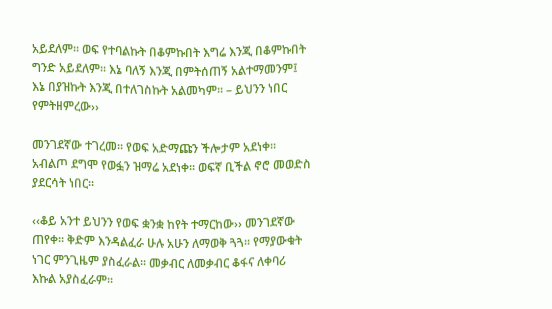አይደለም፡፡ ወፍ የተባልኩት በቆምኩበት እግሬ እንጂ በቆምኩበት ግንድ አይደለም፡፡ እኔ ባለኝ እንጂ በምትሰጠኝ አልተማመንም፤ እኔ በያዝኩት እንጂ በተለገስኩት አልመካም፡፡ – ይህንን ነበር የምትዘምረው››

መንገደኛው ተገረመ፡፡ የወፍ አድማጩን ችሎታም አደነቀ፡፡ አብልጦ ደግሞ የወፏን ዝማሬ አደነቀ፡፡ ወፍኛ ቢችል ኖሮ መወድስ ያደርሳት ነበር፡፡

‹‹ቆይ አንተ ይህንን የወፍ ቋንቋ ከየት ተማርከው›› መንገደኛው ጠየቀ፡፡ ቅድም እንዳልፈራ ሁሉ አሁን ለማወቅ ጓጓ፡፡ የማያውቁት ነገር ምንጊዜም ያስፈራል፡፡ መቃብር ለመቃብር ቆፋና ለቀባሪ እኩል አያስፈራም፡፡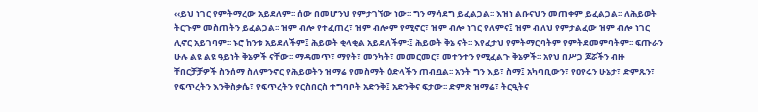‹‹ይህ ነገር የምትማረው አይደለም፡፡ ሰው በመሆንህ የምታገኘው ነው፡፡ ግን ማሳደግ ይፈልጋል፡፡ እዝነ ልቡናህን መጠቀም ይፈልጋል፡፡ ለሕይወት ትርጉም መስጠትን ይፈልጋል፡፡ ዝም ብሎ የተፈጠረ፣ ዝም ብሎም የሚኖር፣ ዝም ብሎ ነገር የለምና፤ ዝም ብለህ የምታልፈው ዝም ብሎ ነገር ሊኖር አይገባም፡፡ ኑሮ ከንቱ አይደለችም፤ ሕይወት ቂላቂል አይደለችም፡፤ ሕይወት ቅኔ ናት፡፡ እየፈታህ የምትማርባትም የምትደመምባትም፡፡ ፍጡራን ሁሉ ልዩ ልዩ ዓይነት ቅኔዎች ናቸው፡፡ ማዳመጥ፣ ማየት፣ መንካት፣ መመርመር፣ መተንተን የሚፈልጉ ቅኔዎች፡፡ አየህ በሥጋ ጆሯችን ብዙ ቸበርቻቻዎች ስንሰማ ስለምንኖር የሕይወትን ዝማሬ የመስማት ዕድላችን ጠብቧል፡፡ አንት ግን እይ፣ ስማ፤ አካባቢውን፣ የዐየሩን ሁኔታ፣ ድምጹን፣ የፍጥረትን እንቅስቃሴ፣ የፍጥረትን የርስበርስ ተግባቦት አድንቅ፤ አድንቅና ፍታው፡፡ ድምጽ ዝማሬ፣ ትርዒትና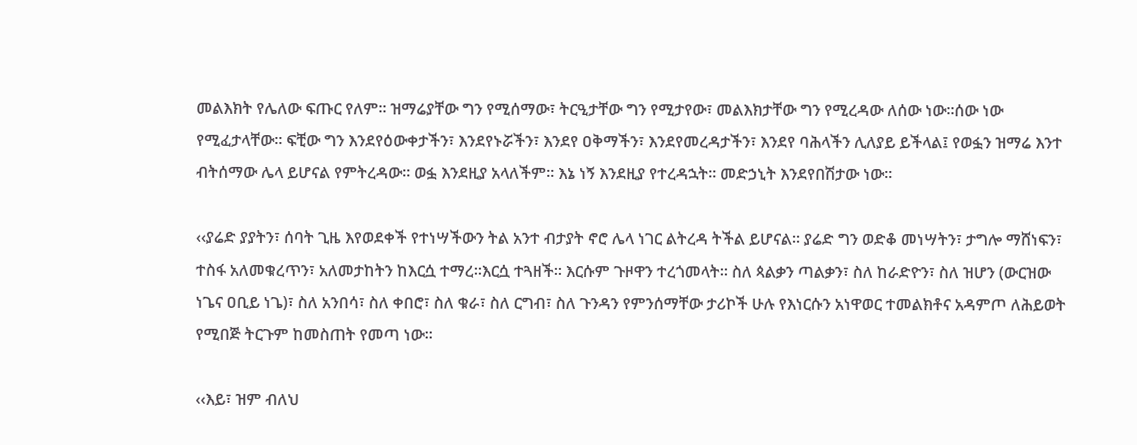መልእክት የሌለው ፍጡር የለም፡፡ ዝማሬያቸው ግን የሚሰማው፣ ትርዒታቸው ግን የሚታየው፣ መልእክታቸው ግን የሚረዳው ለሰው ነው፡፡ሰው ነው የሚፈታላቸው፡፡ ፍቺው ግን እንደየዕውቀታችን፣ እንደየኑሯችን፣ እንደየ ዐቅማችን፣ እንደየመረዳታችን፣ እንደየ ባሕላችን ሊለያይ ይችላል፤ የወፏን ዝማሬ እንተ ብትሰማው ሌላ ይሆናል የምትረዳው፡፡ ወፏ እንደዚያ አላለችም፡፡ እኔ ነኝ እንደዚያ የተረዳኋት፡፡ መድኃኒት እንደየበሽታው ነው፡፡

‹‹ያሬድ ያያትን፣ ሰባት ጊዜ እየወደቀች የተነሣችውን ትል አንተ ብታያት ኖሮ ሌላ ነገር ልትረዳ ትችል ይሆናል፡፡ ያሬድ ግን ወድቆ መነሣትን፣ ታግሎ ማሸነፍን፣ ተስፋ አለመቁረጥን፣ አለመታከትን ከእርሷ ተማረ፡፡እርሷ ተጓዘች፡፡ እርሱም ጉዞዋን ተረጎመላት፡፡ ስለ ጳልቃን ጣልቃን፣ ስለ ከራድዮን፣ ስለ ዝሆን (ውርዝው ነጌና ዐቢይ ነጌ)፣ ስለ አንበሳ፣ ስለ ቀበሮ፣ ስለ ቁራ፣ ስለ ርግብ፣ ስለ ጉንዳን የምንሰማቸው ታሪኮች ሁሉ የእነርሱን አነዋወር ተመልክቶና አዳምጦ ለሕይወት የሚበጅ ትርጉም ከመስጠት የመጣ ነው፡፡

‹‹እይ፣ ዝም ብለህ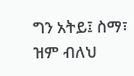ግን አትይ፤ ስማ፣ ዝም ብለህ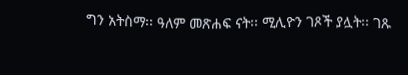ግን አትስማ፡፡ ዓለም መጽሐፍ ናት፡፡ ሚሊዮን ገጾች ያሏት፡፡ ገጹ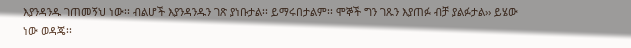እያንዳንዱ ገጠመኝህ ነው፡፡ ብልሆች እያንዳንዱን ገጽ ያነቡታል፡፡ ይማሩበታልም፡፡ ሞኞች ግን ገጹን እያጠፉ ብቻ ያልፉታል›› ይሄው ነው ወዳጄ፡፡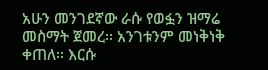አሁን መንገደኛው ራሱ የወፏን ዝማሬ መስማት ጀመረ፡፡ አንገቱንም መነቅነቅ ቀጠለ፡፡ እርሱ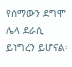የሰማውን ደግሞ ሌላ ደራሲ ይነግረን ይሆናል፡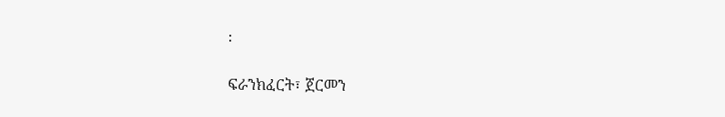፡

ፍራንክፈርት፣ ጀርመን